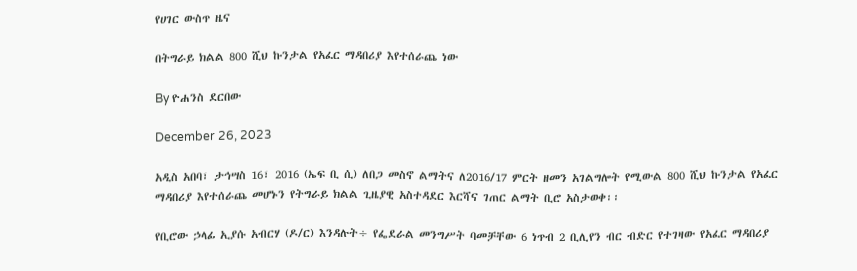የሀገር ውስጥ ዜና

በትግራይ ክልል 800 ሺህ ኩንታል የአፈር ማዳበሪያ እየተሰራጨ ነው

By ዮሐንስ ደርበው

December 26, 2023

አዲስ አበባ፣ ታኅሣስ 16፣ 2016 (ኤፍ ቢ ሲ) ለበጋ መስኖ ልማትና ለ2016/17 ምርት ዘመን አገልግሎት የሚውል 800 ሺህ ኩንታል የአፈር ማዳበሪያ እየተሰራጨ መሆኑን የትግራይ ክልል ጊዜያዊ አስተዳደር እርሻና ገጠር ልማት ቢሮ አስታወቀ፡፡

የቢሮው ኃላፊ ኢያሱ አብርሃ (ዶ/ር) እንዳሉት÷ የፌደራል መንግሥት ባመቻቸው 6 ነጥብ 2 ቢሊየን ብር ብድር የተገዛው የአፈር ማዳበሪያ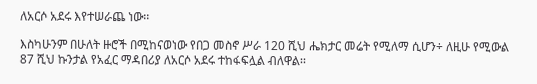ለአርሶ አደሩ እየተሠራጨ ነው፡፡

እስካሁንም በሁለት ዙሮች በሚከናወነው የበጋ መስኖ ሥራ 120 ሺህ ሔክታር መሬት የሚለማ ሲሆን÷ ለዚሁ የሚውል 87 ሺህ ኩንታል የአፈር ማዳበሪያ ለአርሶ አደሩ ተከፋፍሏል ብለዋል፡፡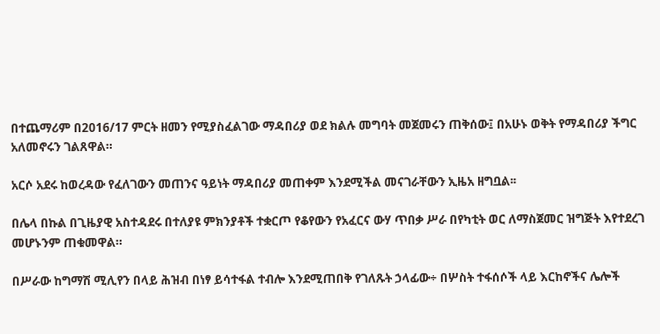በተጨማሪም በ2016/17 ምርት ዘመን የሚያስፈልገው ማዳበሪያ ወደ ክልሉ መግባት መጀመሩን ጠቅሰው፤ በአሁኑ ወቅት የማዳበሪያ ችግር አለመኖሩን ገልጸዋል።

አርሶ አደሩ ከወረዳው የፈለገውን መጠንና ዓይነት ማዳበሪያ መጠቀም እንደሚችል መናገራቸውን ኢዜአ ዘግቧል፡፡

በሌላ በኩል በጊዜያዊ አስተዳደሩ በተለያዩ ምክንያቶች ተቋርጦ የቆየውን የአፈርና ውሃ ጥበቃ ሥራ በየካቲት ወር ለማስጀመር ዝግጅት እየተደረገ መሆኑንም ጠቁመዋል።

በሥራው ከግማሽ ሚሊየን በላይ ሕዝብ በነፃ ይሳተፋል ተብሎ እንደሚጠበቅ የገለጹት ኃላፊው÷ በሦስት ተፋሰሶች ላይ እርከኖችና ሌሎች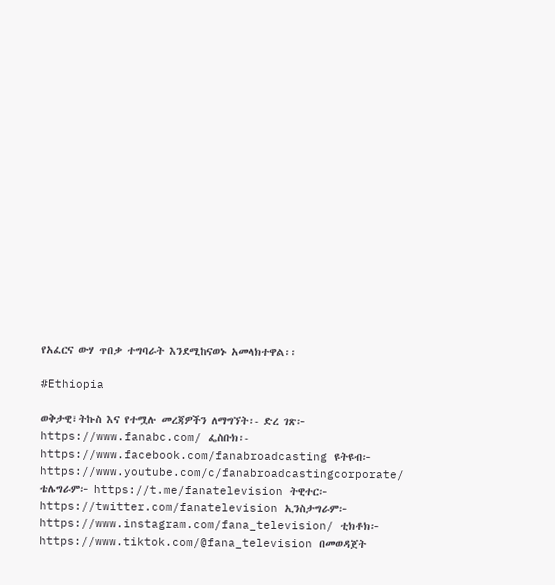የአፈርና ውሃ ጥበቃ ተግባራት እንደሚከናወኑ አመላክተዋል፡፡

#Ethiopia

ወቅታዊ፣ትኩስ እና የተሟሉ መረጃዎችን ለማግኘት፡- ድረ ገጽ፦ https://www.fanabc.com/ ፌስቡክ፡- https://www.facebook.com/fanabroadcasting ዩትዩብ፦ https://www.youtube.com/c/fanabroadcastingcorporate/ ቴሌግራም፦ https://t.me/fanatelevision ትዊተር፦ https://twitter.com/fanatelevision ኢንስታግራም፦ https://www.instagram.com/fana_television/ ቲክቶክ፦ https://www.tiktok.com/@fana_television በመወዳጀት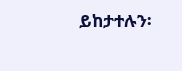ይከታተሉን፡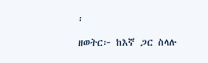፡

ዘወትር፦ ከእኛ ጋር ስላሉ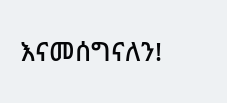እናመሰግናለን!